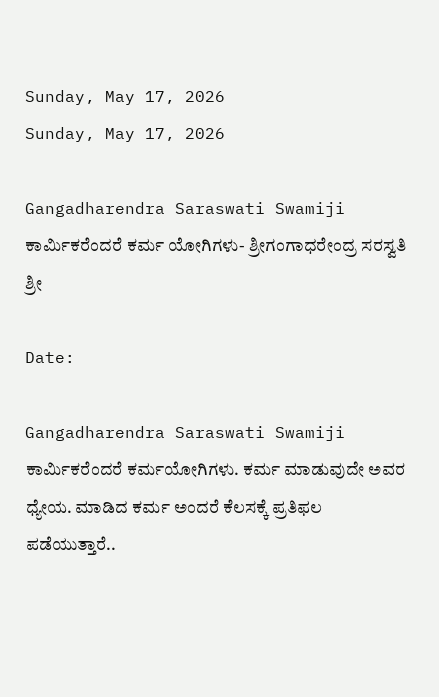Sunday, May 17, 2026
Sunday, May 17, 2026

Gangadharendra Saraswati Swamiji ಕಾರ್ಮಿಕರೆಂದರೆ ಕರ್ಮ ಯೋಗಿಗಳು- ಶ್ರೀಗಂಗಾಧರೇಂದ್ರ ಸರಸ್ವತಿ ಶ್ರೀ

Date:

Gangadharendra Saraswati Swamiji ಕಾರ್ಮಿಕರೆಂದರೆ ಕರ್ಮಯೋಗಿಗಳು. ಕರ್ಮ ಮಾಡುವುದೇ ಅವರ ಧ್ಯೇಯ. ಮಾಡಿದ ಕರ್ಮ ಅಂದರೆ ಕೆಲಸಕ್ಕೆ ಪ್ರತಿಫಲ ಪಡೆಯುತ್ತಾರೆ..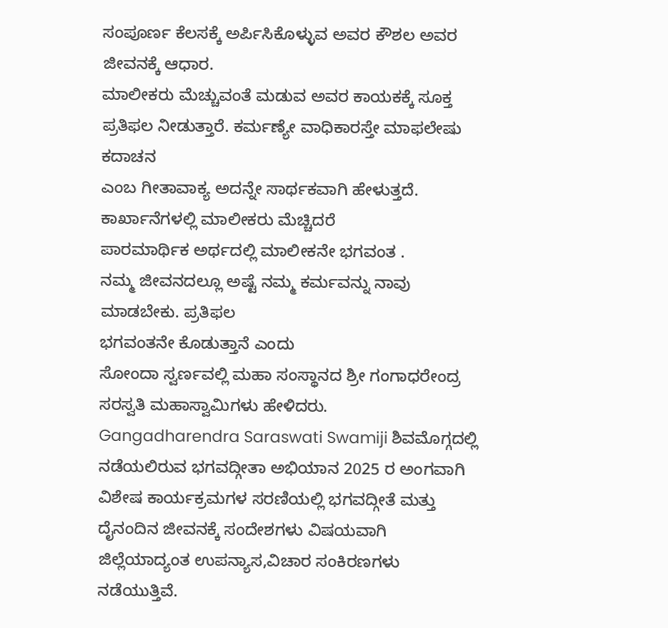ಸಂಪೂರ್ಣ ಕೆಲಸಕ್ಕೆ ಅರ್ಪಿಸಿಕೊಳ್ಳುವ ಅವರ ಕೌಶಲ ಅವರ ಜೀವನಕ್ಕೆ ಆಧಾರ.
ಮಾಲೀಕರು ಮೆಚ್ಚುವಂತೆ ಮಡುವ ಅವರ ಕಾಯಕಕ್ಕೆ ಸೂಕ್ತ ಪ್ರತಿಫಲ ನೀಡುತ್ತಾರೆ. ಕರ್ಮಣ್ಯೇ ವಾಧಿಕಾರಸ್ತೇ ಮಾಫಲೇಷು ಕದಾಚನ
ಎಂಬ ಗೀತಾವಾಕ್ಯ ಅದನ್ನೇ ಸಾರ್ಥಕವಾಗಿ ಹೇಳುತ್ತದೆ. ಕಾರ್ಖಾನೆಗಳಲ್ಲಿ ಮಾಲೀಕರು ಮೆಚ್ಚಿದರೆ
ಪಾರಮಾರ್ಥಿಕ ಅರ್ಥದಲ್ಲಿ ಮಾಲೀಕನೇ ಭಗವಂತ .
ನಮ್ಮ ಜೀವನದಲ್ಲೂ ಅಷ್ಟೆ ನಮ್ಮ ಕರ್ಮವನ್ನು ನಾವು ಮಾಡಬೇಕು. ಪ್ರತಿಫಲ
ಭಗವಂತನೇ ಕೊಡುತ್ತಾನೆ ಎಂದು
ಸೋಂದಾ ಸ್ವರ್ಣವಲ್ಲಿ ಮಹಾ ಸಂಸ್ಥಾನದ ಶ್ರೀ ಗಂಗಾಧರೇಂದ್ರ ಸರಸ್ವತಿ‌ ಮಹಾಸ್ವಾಮಿಗಳು ಹೇಳಿದರು.
Gangadharendra Saraswati Swamiji ಶಿವಮೊಗ್ಗದಲ್ಲಿ ನಡೆಯಲಿರುವ ಭಗವದ್ಗೀತಾ ಅಭಿಯಾನ 2025 ರ ಅಂಗವಾಗಿ ವಿಶೇಷ ಕಾರ್ಯಕ್ರಮಗಳ ಸರಣಿಯಲ್ಲಿ ಭಗವದ್ಗೀತೆ ಮತ್ತು ದೈನಂದಿನ ಜೀವನಕ್ಕೆ ಸಂದೇಶಗಳು ವಿಷಯವಾಗಿ
ಜಿಲ್ಲೆಯಾದ್ಯಂತ ಉಪನ್ಯಾಸ,ವಿಚಾರ ಸಂಕಿರಣಗಳು ನಡೆಯುತ್ತಿವೆ.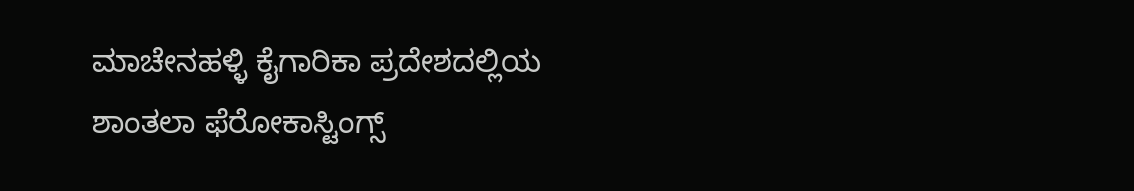ಮಾಚೇನಹಳ್ಳಿ ಕೈಗಾರಿಕಾ ಪ್ರದೇಶದಲ್ಲಿಯ
ಶಾಂತಲಾ ಫೆರೋಕಾಸ್ಟಿಂಗ್ಸ್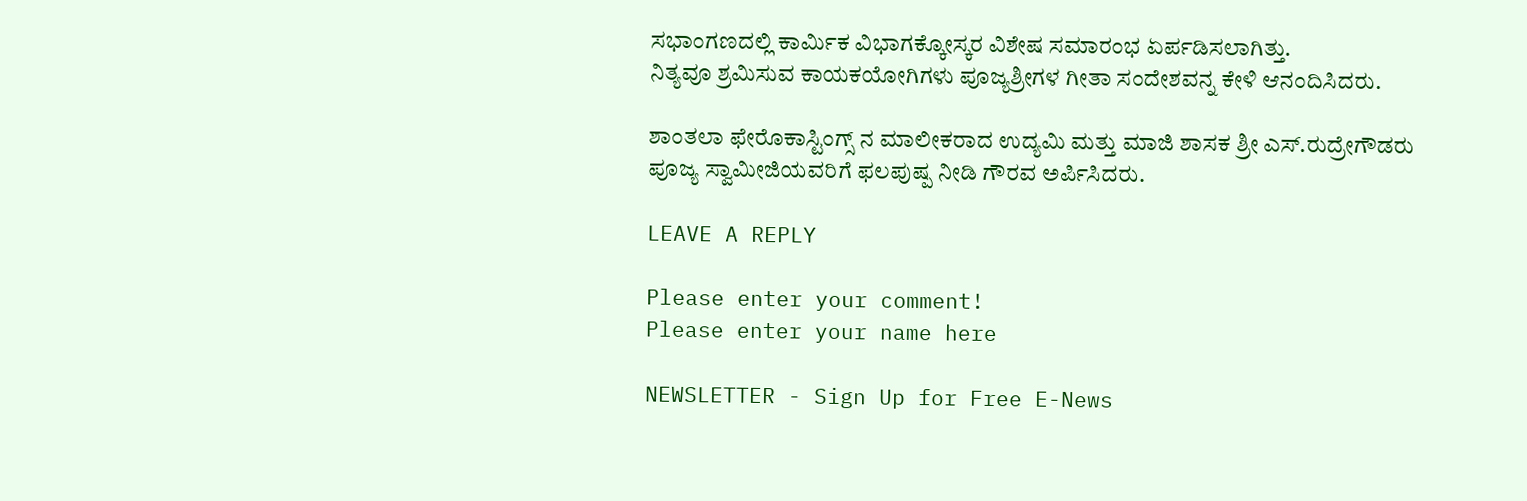ಸಭಾಂಗಣದಲ್ಲಿ ಕಾರ್ಮಿಕ ವಿಭಾಗಕ್ಕೋಸ್ಕರ ವಿಶೇಷ ಸಮಾರಂಭ ಏರ್ಪಡಿಸಲಾಗಿತ್ತು.
ನಿತ್ಯವೂ ಶ್ರಮಿಸುವ ಕಾಯಕಯೋಗಿಗಳು ಪೂಜ್ಯಶ್ರೀಗಳ ಗೀತಾ ಸಂದೇಶವನ್ನ ಕೇಳಿ ಆನಂದಿಸಿದರು.

ಶಾಂತಲಾ ಫೇರೊಕಾಸ್ಟಿಂಗ್ಸ್ ನ ಮಾಲೀಕರಾದ ಉದ್ಯಮಿ ಮತ್ತು ಮಾಜಿ ಶಾಸಕ ಶ್ರೀ ಎಸ್.ರುದ್ರೇಗೌಡರು
ಪೂಜ್ಯ ಸ್ವಾಮೀಜಿಯವರಿಗೆ ಫಲಪುಷ್ಪ ನೀಡಿ ಗೌರವ ಅರ್ಪಿಸಿದರು.

LEAVE A REPLY

Please enter your comment!
Please enter your name here

NEWSLETTER - Sign Up for Free E-News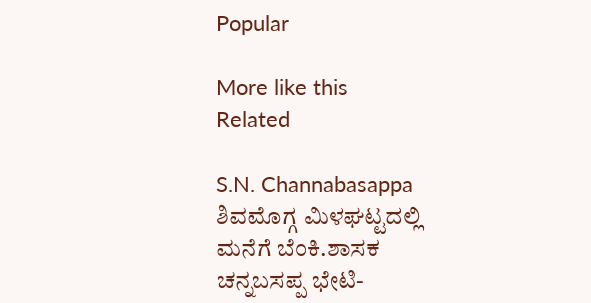Popular

More like this
Related

S.N. Channabasappa ಶಿವಮೊಗ್ಗ ಮಿಳಘಟ್ಟದಲ್ಲಿ ಮನೆಗೆ ಬೆಂಕಿ.ಶಾಸಕ ಚನ್ನಬಸಪ್ಪ‌ ಭೇಟಿ-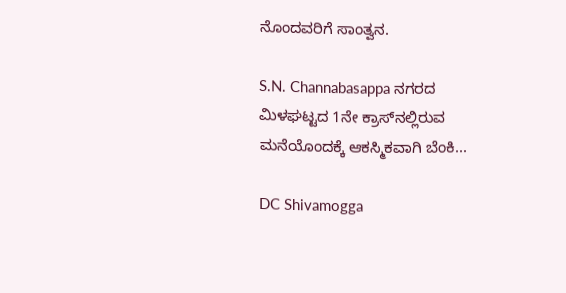ನೊಂದವರಿಗೆ ಸಾಂತ್ವನ.

S.N. Channabasappa ನಗರದ ಮಿಳಘಟ್ಟದ 1ನೇ ಕ್ರಾಸ್‌ನಲ್ಲಿರುವ ಮನೆಯೊಂದಕ್ಕೆ ಆಕಸ್ಮಿಕವಾಗಿ ಬೆಂಕಿ...

DC Shivamogga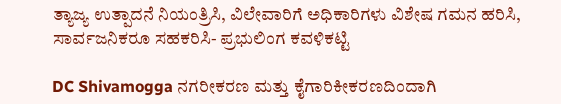ತ್ಯಾಜ್ಯ ಉತ್ಪಾದನೆ ನಿಯಂತ್ರಿಸಿ, ವಿಲೇವಾರಿಗೆ ಅಧಿಕಾರಿಗಳು ವಿಶೇಷ ಗಮನ ಹರಿಸಿ, ಸಾರ್ವಜನಿಕರೂ ಸಹಕರಿಸಿ- ಪ್ರಭುಲಿಂಗ ಕವಳಿಕಟ್ಟಿ

DC Shivamogga ನಗರೀಕರಣ ಮತ್ತು ಕೈಗಾರಿಕೀಕರಣದಿಂದಾಗಿ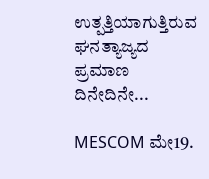ಉತ್ಪತ್ತಿಯಾಗುತ್ತಿರುವ ಘನತ್ಯಾಜ್ಯದ ಪ್ರಮಾಣ ದಿನೇದಿನೇ...

MESCOM ಮೇ19.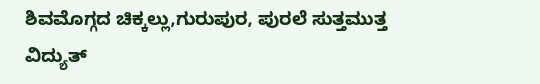ಶಿವಮೊಗ್ಗದ ಚಿಕ್ಕಲ್ಲು,ಗುರುಪುರ, ಪುರಲೆ ಸುತ್ತಮುತ್ತ ವಿದ್ಯುತ್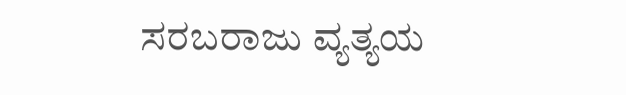ಸರಬರಾಜು ವ್ಯತ್ಯಯ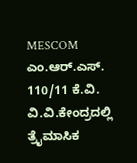MESCOM ಎಂ.ಆರ್.ಎಸ್. 110/11 ಕೆ.ವಿ. ವಿ.ವಿ.ಕೇಂದ್ರದಲ್ಲಿ ತ್ರೈಮಾಸಿಕ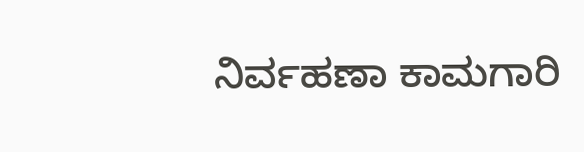ನಿರ್ವಹಣಾ ಕಾಮಗಾರಿ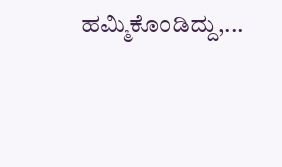ಹಮ್ಮಿಕೊಂಡಿದ್ದು,...